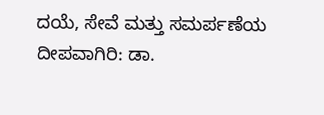ದಯೆ, ಸೇವೆ ಮತ್ತು ಸಮರ್ಪಣೆಯ ದೀಪವಾಗಿರಿ: ಡಾ.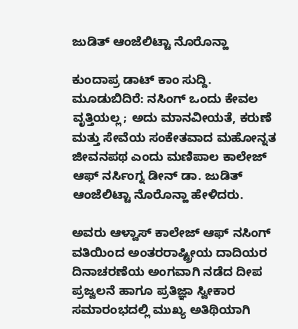ಜುಡಿತ್ ಆಂಜೆಲಿಟ್ಟಾ ನೊರೊನ್ಹಾ

ಕುಂದಾಪ್ರ ಡಾಟ್ ಕಾಂ ಸುದ್ದಿ.
ಮೂಡುಬಿದಿರೆ: ನಸಿಂಗ್ ಒಂದು ಕೇವಲ ವೃತ್ತಿಯಲ್ಲ; ಅದು ಮಾನವೀಯತೆ, ಕರುಣೆ ಮತ್ತು ಸೇವೆಯ ಸಂಕೇತವಾದ ಮಹೋನ್ನತ ಜೀವನಪಥ ಎಂದು ಮಣಿಪಾಲ ಕಾಲೇಜ್ ಆಫ್ ನರ್ಸಿಂಗ್ನ ಡೀನ್ ಡಾ. ಜುಡಿತ್ ಆಂಜೆಲಿಟ್ಟಾ ನೊರೊನ್ಹಾ ಹೇಳಿದರು.

ಅವರು ಆಳ್ವಾಸ್ ಕಾಲೇಜ್ ಆಫ್ ನಸಿಂಗ್ ವತಿಯಿಂದ ಅಂತರರಾಷ್ಟ್ರೀಯ ದಾದಿಯರ ದಿನಾಚರಣೆಯ ಅಂಗವಾಗಿ ನಡೆದ ದೀಪ ಪ್ರಜ್ವಲನೆ ಹಾಗೂ ಪ್ರತಿಜ್ಞಾ ಸ್ವೀಕಾರ ಸಮಾರಂಭದಲ್ಲಿ ಮುಖ್ಯ ಅತಿಥಿಯಾಗಿ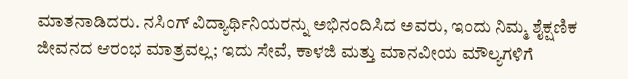ಮಾತನಾಡಿದರು. ನಸಿಂಗ್ ವಿದ್ಯಾರ್ಥಿನಿಯರನ್ನು ಅಭಿನಂದಿಸಿದ ಅವರು, ಇಂದು ನಿಮ್ಮ ಶೈಕ್ಷಣಿಕ ಜೀವನದ ಆರಂಭ ಮಾತ್ರವಲ್ಲ; ಇದು ಸೇವೆ, ಕಾಳಜಿ ಮತ್ತು ಮಾನವೀಯ ಮೌಲ್ಯಗಳಿಗೆ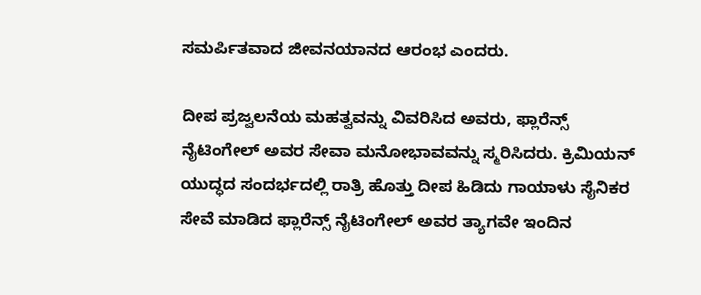ಸಮರ್ಪಿತವಾದ ಜೀವನಯಾನದ ಆರಂಭ ಎಂದರು.

ದೀಪ ಪ್ರಜ್ವಲನೆಯ ಮಹತ್ವವನ್ನು ವಿವರಿಸಿದ ಅವರು, ಫ್ಲಾರೆನ್ಸ್ ನೈಟಿಂಗೇಲ್ ಅವರ ಸೇವಾ ಮನೋಭಾವವನ್ನು ಸ್ಮರಿಸಿದರು. ಕ್ರಿಮಿಯನ್ ಯುದ್ಧದ ಸಂದರ್ಭದಲ್ಲಿ ರಾತ್ರಿ ಹೊತ್ತು ದೀಪ ಹಿಡಿದು ಗಾಯಾಳು ಸೈನಿಕರ ಸೇವೆ ಮಾಡಿದ ಫ್ಲಾರೆನ್ಸ್ ನೈಟಿಂಗೇಲ್ ಅವರ ತ್ಯಾಗವೇ ಇಂದಿನ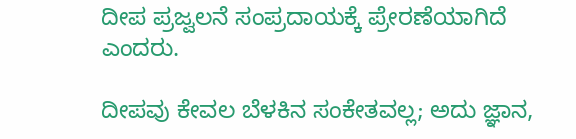ದೀಪ ಪ್ರಜ್ವಲನೆ ಸಂಪ್ರದಾಯಕ್ಕೆ ಪ್ರೇರಣೆಯಾಗಿದೆ ಎಂದರು.

ದೀಪವು ಕೇವಲ ಬೆಳಕಿನ ಸಂಕೇತವಲ್ಲ; ಅದು ಜ್ಞಾನ,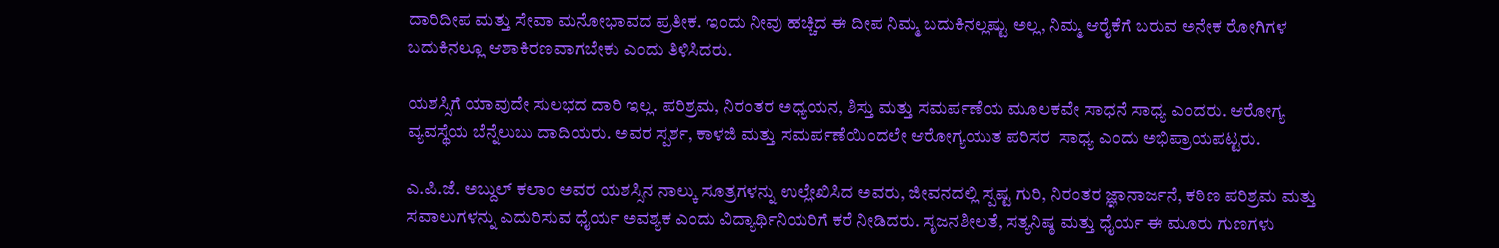ದಾರಿದೀಪ ಮತ್ತು ಸೇವಾ ಮನೋಭಾವದ ಪ್ರತೀಕ. ಇಂದು ನೀವು ಹಚ್ಚಿದ ಈ ದೀಪ ನಿಮ್ಮ ಬದುಕಿನಲ್ಲಷ್ಟು ಅಲ್ಲ, ನಿಮ್ಮ ಆರೈಕೆಗೆ ಬರುವ ಅನೇಕ ರೋಗಿಗಳ ಬದುಕಿನಲ್ಲೂ ಆಶಾಕಿರಣವಾಗಬೇಕು ಎಂದು ತಿಳಿಸಿದರು.

ಯಶಸ್ಸಿಗೆ ಯಾವುದೇ ಸುಲಭದ ದಾರಿ ಇಲ್ಲ. ಪರಿಶ್ರಮ, ನಿರಂತರ ಅಧ್ಯಯನ, ಶಿಸ್ತು ಮತ್ತು ಸಮರ್ಪಣೆಯ ಮೂಲಕವೇ ಸಾಧನೆ ಸಾಧ್ಯ ಎಂದರು. ಆರೋಗ್ಯ ವ್ಯವಸ್ಥೆಯ ಬೆನ್ನೆಲುಬು ದಾದಿಯರು. ಅವರ ಸ್ಪರ್ಶ, ಕಾಳಜಿ ಮತ್ತು ಸಮರ್ಪಣೆಯಿಂದಲೇ ಆರೋಗ್ಯಯುತ ಪರಿಸರ  ಸಾಧ್ಯ ಎಂದು ಅಭಿಪ್ರಾಯಪಟ್ಟರು.

ಎ.ಪಿ.ಜೆ. ಅಬ್ದುಲ್ ಕಲಾಂ ಅವರ ಯಶಸ್ಸಿನ ನಾಲ್ಕು ಸೂತ್ರಗಳನ್ನು ಉಲ್ಲೇಖಿಸಿದ ಅವರು, ಜೀವನದಲ್ಲಿ ಸ್ಪಷ್ಟ ಗುರಿ, ನಿರಂತರ ಜ್ಞಾನಾರ್ಜನೆ, ಕಠಿಣ ಪರಿಶ್ರಮ ಮತ್ತು ಸವಾಲುಗಳನ್ನು ಎದುರಿಸುವ ಧೈರ್ಯ ಅವಶ್ಯಕ ಎಂದು ವಿದ್ಯಾರ್ಥಿನಿಯರಿಗೆ ಕರೆ ನೀಡಿದರು. ಸೃಜನಶೀಲತೆ, ಸತ್ಯನಿಷ್ಠ ಮತ್ತು ಧೈರ್ಯ ಈ ಮೂರು ಗುಣಗಳು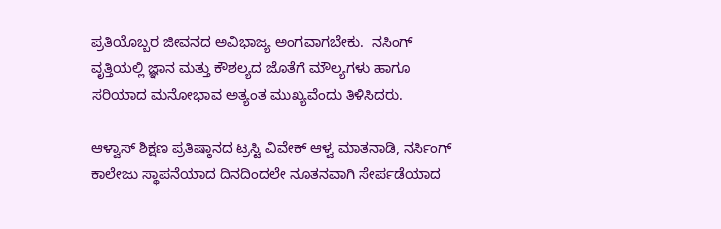ಪ್ರತಿಯೊಬ್ಬರ ಜೀವನದ ಅವಿಭಾಜ್ಯ ಅಂಗವಾಗಬೇಕು.  ನಸಿಂಗ್ ವೃತ್ತಿಯಲ್ಲಿ ಜ್ಞಾನ ಮತ್ತು ಕೌಶಲ್ಯದ ಜೊತೆಗೆ ಮೌಲ್ಯಗಳು ಹಾಗೂ ಸರಿಯಾದ ಮನೋಭಾವ ಅತ್ಯಂತ ಮುಖ್ಯವೆಂದು ತಿಳಿಸಿದರು.

ಆಳ್ವಾಸ್ ಶಿಕ್ಷಣ ಪ್ರತಿಷ್ಠಾನದ ಟ್ರಸ್ಟಿ ವಿವೇಕ್ ಆಳ್ವ ಮಾತನಾಡಿ, ನರ್ಸಿಂಗ್   ಕಾಲೇಜು ಸ್ಥಾಪನೆಯಾದ ದಿನದಿಂದಲೇ ನೂತನವಾಗಿ ಸೇರ್ಪಡೆಯಾದ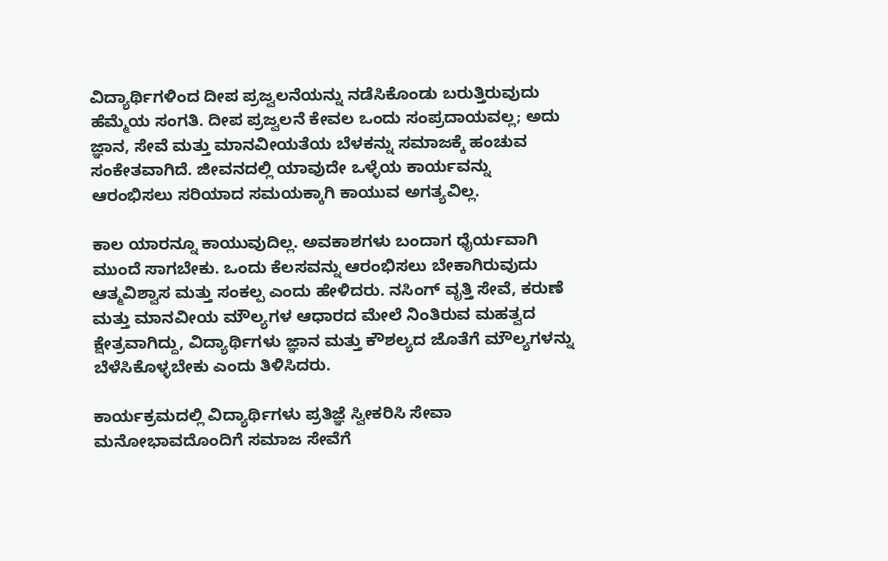ವಿದ್ಯಾರ್ಥಿಗಳಿಂದ ದೀಪ ಪ್ರಜ್ವಲನೆಯನ್ನು ನಡೆಸಿಕೊಂಡು ಬರುತ್ತಿರುವುದು  ಹೆಮ್ಮೆಯ ಸಂಗತಿ. ದೀಪ ಪ್ರಜ್ವಲನೆ ಕೇವಲ ಒಂದು ಸಂಪ್ರದಾಯವಲ್ಲ; ಅದು ಜ್ಞಾನ, ಸೇವೆ ಮತ್ತು ಮಾನವೀಯತೆಯ ಬೆಳಕನ್ನು ಸಮಾಜಕ್ಕೆ ಹಂಚುವ ಸಂಕೇತವಾಗಿದೆ. ಜೀವನದಲ್ಲಿ ಯಾವುದೇ ಒಳ್ಳೆಯ ಕಾರ್ಯವನ್ನು ಆರಂಭಿಸಲು ಸರಿಯಾದ ಸಮಯಕ್ಕಾಗಿ ಕಾಯುವ ಅಗತ್ಯವಿಲ್ಲ.

ಕಾಲ ಯಾರನ್ನೂ ಕಾಯುವುದಿಲ್ಲ. ಅವಕಾಶಗಳು ಬಂದಾಗ ಧೈರ್ಯವಾಗಿ ಮುಂದೆ ಸಾಗಬೇಕು. ಒಂದು ಕೆಲಸವನ್ನು ಆರಂಭಿಸಲು ಬೇಕಾಗಿರುವುದು ಆತ್ಮವಿಶ್ವಾಸ ಮತ್ತು ಸಂಕಲ್ಪ ಎಂದು ಹೇಳಿದರು. ನಸಿಂಗ್ ವೃತ್ತಿ ಸೇವೆ, ಕರುಣೆ ಮತ್ತು ಮಾನವೀಯ ಮೌಲ್ಯಗಳ ಆಧಾರದ ಮೇಲೆ ನಿಂತಿರುವ ಮಹತ್ವದ ಕ್ಷೇತ್ರವಾಗಿದ್ದು, ವಿದ್ಯಾರ್ಥಿಗಳು ಜ್ಞಾನ ಮತ್ತು ಕೌಶಲ್ಯದ ಜೊತೆಗೆ ಮೌಲ್ಯಗಳನ್ನು ಬೆಳೆಸಿಕೊಳ್ಳಬೇಕು ಎಂದು ತಿಳಿಸಿದರು.

ಕಾರ್ಯಕ್ರಮದಲ್ಲಿ ವಿದ್ಯಾರ್ಥಿಗಳು ಪ್ರತಿಜ್ಞೆ ಸ್ವೀಕರಿಸಿ ಸೇವಾ ಮನೋಭಾವದೊಂದಿಗೆ ಸಮಾಜ ಸೇವೆಗೆ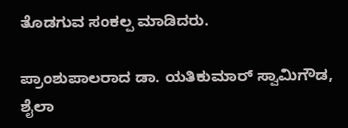ತೊಡಗುವ ಸಂಕಲ್ಪ ಮಾಡಿದರು.

ಪ್ರಾಂಶುಪಾಲರಾದ ಡಾ. ಯತಿಕುಮಾರ್ ಸ್ವಾಮಿಗೌಡ, ಶೈಲಾ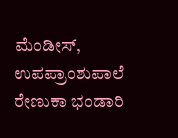ಮೆಂಡೀಸ್, ಉಪಪ್ರಾಂಶುಪಾಲೆ ರೇಣುಕಾ ಭಂಡಾರಿ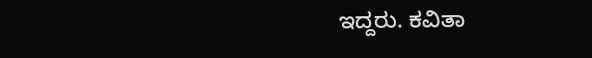ಇದ್ದರು. ಕವಿತಾ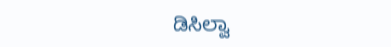ಡಿಸಿಲ್ವಾ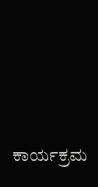ಕಾರ್ಯಕ್ರಮ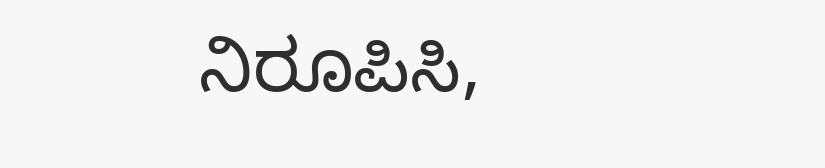ನಿರೂಪಿಸಿ,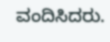ವಂದಿಸಿದರು.